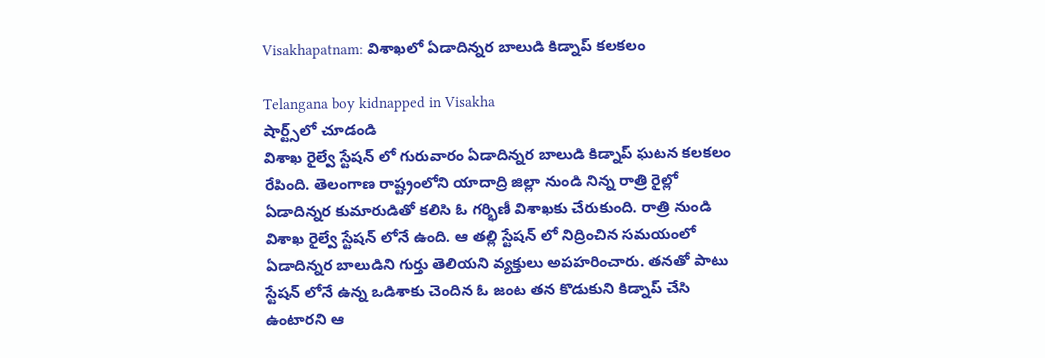Visakhapatnam: విశాఖలో ఏడాదిన్నర బాలుడి కిడ్నాప్ కలకలం

Telangana boy kidnapped in Visakha
షార్ట్స్‌లో చూడండి
విశాఖ రైల్వే స్టేషన్ లో గురువారం ఏడాదిన్నర బాలుడి కిడ్నాప్ ఘటన కలకలం రేపింది. తెలంగాణ రాష్ట్రంలోని యాదాద్రి జిల్లా నుండి నిన్న రాత్రి రైల్లో ఏడాదిన్నర కుమారుడితో కలిసి ఓ గర్భిణీ విశాఖకు చేరుకుంది. రాత్రి నుండి విశాఖ రైల్వే స్టేషన్ లోనే ఉంది. ఆ తల్లి స్టేషన్ లో నిద్రించిన సమయంలో ఏడాదిన్నర బాలుడిని గుర్తు తెలియని వ్యక్తులు అపహరించారు. తనతో పాటు స్టేషన్ లోనే ఉన్న ఒడిశాకు చెందిన ఓ జంట తన కొడుకుని కిడ్నాప్ చేసి ఉంటారని ఆ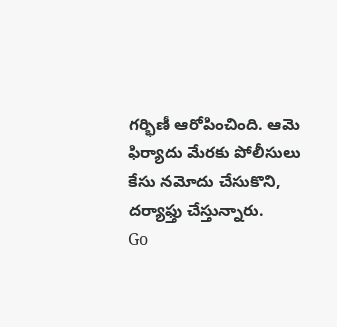గర్భిణీ ఆరోపించింది. ఆమె ఫిర్యాదు మేరకు పోలీసులు కేసు నమోదు చేసుకొని, దర్యాఫ్తు చేస్తున్నారు.
Go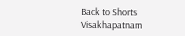Back to Shorts
Visakhapatnam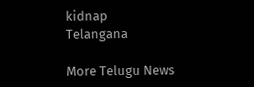kidnap
Telangana

More Telugu News